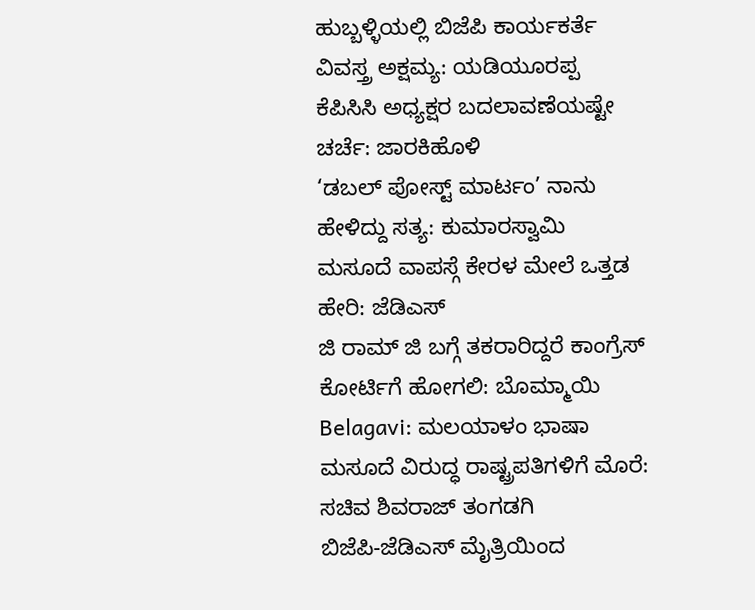ಹುಬ್ಬಳ್ಳಿಯಲ್ಲಿ ಬಿಜೆಪಿ ಕಾರ್ಯಕರ್ತೆ ವಿವಸ್ತ್ರ ಅಕ್ಷಮ್ಯ: ಯಡಿಯೂರಪ್ಪ
ಕೆಪಿಸಿಸಿ ಅಧ್ಯಕ್ಷರ ಬದಲಾವಣೆಯಷ್ಟೇ ಚರ್ಚೆ: ಜಾರಕಿಹೊಳಿ
‘ಡಬಲ್ ಪೋಸ್ಟ್ ಮಾರ್ಟಂ’ ನಾನು ಹೇಳಿದ್ದು ಸತ್ಯ: ಕುಮಾರಸ್ವಾಮಿ
ಮಸೂದೆ ವಾಪಸ್ಗೆ ಕೇರಳ ಮೇಲೆ ಒತ್ತಡ ಹೇರಿ: ಜೆಡಿಎಸ್
ಜಿ ರಾಮ್ ಜಿ ಬಗ್ಗೆ ತಕರಾರಿದ್ದರೆ ಕಾಂಗ್ರೆಸ್ ಕೋರ್ಟಿಗೆ ಹೋಗಲಿ: ಬೊಮ್ಮಾಯಿ
Belagavi: ಮಲಯಾಳಂ ಭಾಷಾ ಮಸೂದೆ ವಿರುದ್ಧ ರಾಷ್ಟ್ರಪತಿಗಳಿಗೆ ಮೊರೆ: ಸಚಿವ ಶಿವರಾಜ್ ತಂಗಡಗಿ
ಬಿಜೆಪಿ-ಜೆಡಿಎಸ್ ಮೈತ್ರಿಯಿಂದ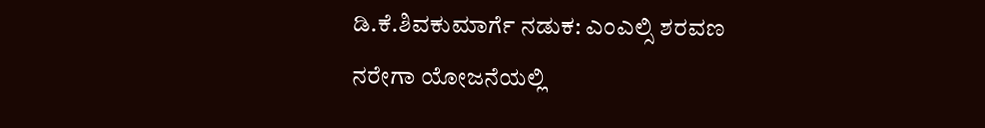ಡಿ.ಕೆ.ಶಿವಕುಮಾರ್ಗೆ ನಡುಕ: ಎಂಎಲ್ಸಿ ಶರವಣ
ನರೇಗಾ ಯೋಜನೆಯಲ್ಲಿ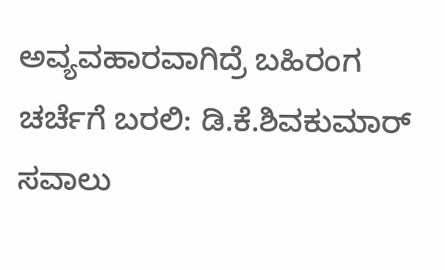ಅವ್ಯವಹಾರವಾಗಿದ್ರೆ ಬಹಿರಂಗ ಚರ್ಚೆಗೆ ಬರಲಿ: ಡಿ.ಕೆ.ಶಿವಕುಮಾರ್ ಸವಾಲು